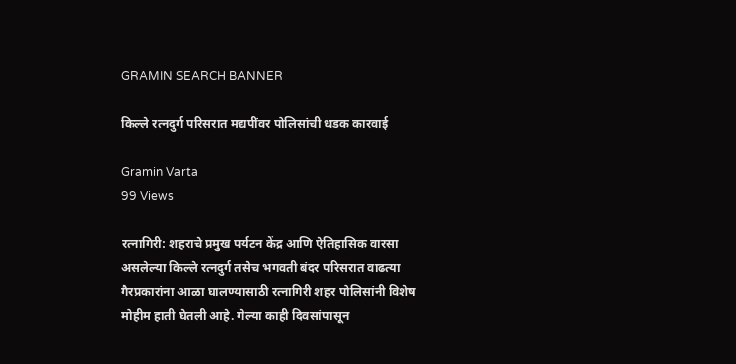GRAMIN SEARCH BANNER

किल्ले रत्नदुर्ग परिसरात मद्यपींवर पोलिसांची धडक कारवाई

Gramin Varta
99 Views

रत्नागिरी: शहराचे प्रमुख पर्यटन केंद्र आणि ऐतिहासिक वारसा असलेल्या किल्ले रत्नदुर्ग तसेच भगवती बंदर परिसरात वाढत्या गैरप्रकारांना आळा घालण्यासाठी रत्नागिरी शहर पोलिसांनी विशेष मोहीम हाती घेतली आहे. गेल्या काही दिवसांपासून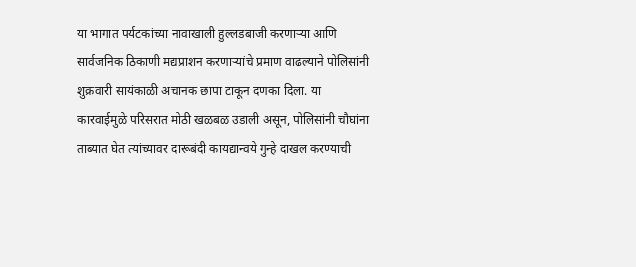या भागात पर्यटकांच्या नावाखाली हुल्लडबाजी करणाऱ्या आणि सार्वजनिक ठिकाणी मद्यप्राशन करणाऱ्यांचे प्रमाण वाढल्याने पोलिसांनी शुक्रवारी सायंकाळी अचानक छापा टाकून दणका दिला. या कारवाईमुळे परिसरात मोठी खळबळ उडाली असून, पोलिसांनी चौघांना ताब्यात घेत त्यांच्यावर दारूबंदी कायद्यान्वये गुन्हे दाखल करण्याची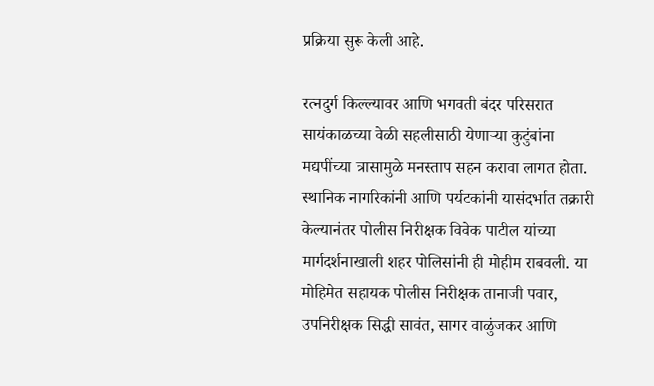प्रक्रिया सुरू केली आहे.

रत्नदुर्ग किल्ल्यावर आणि भगवती बंदर परिसरात सायंकाळच्या वेळी सहलीसाठी येणाऱ्या कुटुंबांना मद्यपींच्या त्रासामुळे मनस्ताप सहन करावा लागत होता. स्थानिक नागरिकांनी आणि पर्यटकांनी यासंदर्भात तक्रारी केल्यानंतर पोलीस निरीक्षक विवेक पाटील यांच्या मार्गदर्शनाखाली शहर पोलिसांनी ही मोहीम राबवली. या मोहिमेत सहायक पोलीस निरीक्षक तानाजी पवार, उपनिरीक्षक सिद्धी सावंत, सागर वाळुंजकर आणि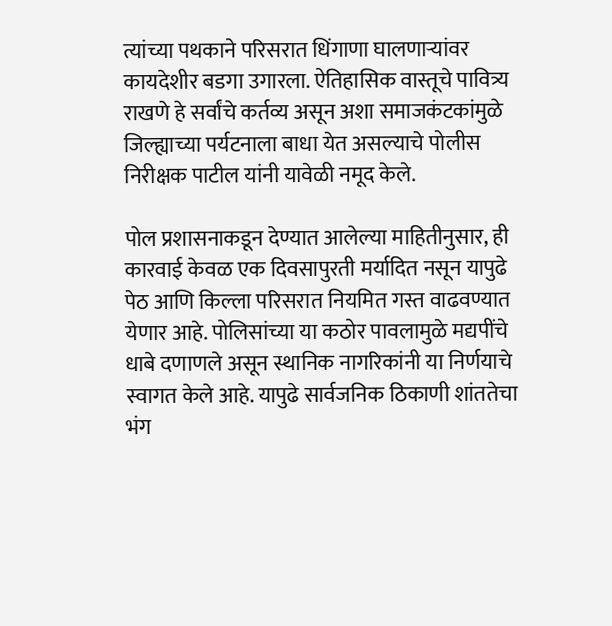त्यांच्या पथकाने परिसरात धिंगाणा घालणाऱ्यांवर कायदेशीर बडगा उगारला. ऐतिहासिक वास्तूचे पावित्र्य राखणे हे सर्वांचे कर्तव्य असून अशा समाजकंटकांमुळे जिल्ह्याच्या पर्यटनाला बाधा येत असल्याचे पोलीस निरीक्षक पाटील यांनी यावेळी नमूद केले.

पोल प्रशासनाकडून देण्यात आलेल्या माहितीनुसार, ही कारवाई केवळ एक दिवसापुरती मर्यादित नसून यापुढे पेठ आणि किल्ला परिसरात नियमित गस्त वाढवण्यात येणार आहे. पोलिसांच्या या कठोर पावलामुळे मद्यपींचे धाबे दणाणले असून स्थानिक नागरिकांनी या निर्णयाचे स्वागत केले आहे. यापुढे सार्वजनिक ठिकाणी शांततेचा भंग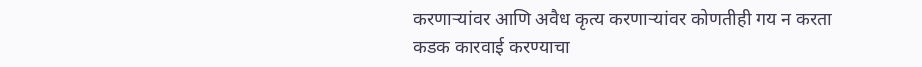करणाऱ्यांवर आणि अवैध कृत्य करणाऱ्यांवर कोणतीही गय न करता कडक कारवाई करण्याचा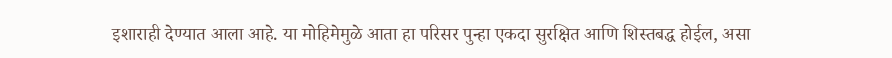इशाराही देण्यात आला आहे. या मोहिमेमुळे आता हा परिसर पुन्हा एकदा सुरक्षित आणि शिस्तबद्ध होईल, असा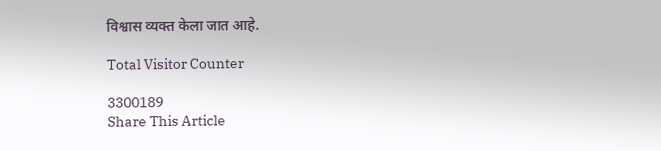विश्वास व्यक्त केला जात आहे.

Total Visitor Counter

3300189
Share This Article